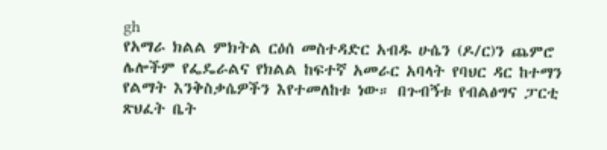gh
የአማራ ክልል ምክትል ርዕሰ መስተዳድር አብዱ ሁሴን (ዶ/ር)ን ጨምሮ ሌሎችም የፌዴራልና የክልል ከፍተኛ አመራር አባላት የባህር ዳር ከተማን የልማት እንቅስቃሴዎችን እየተመለከቱ ነው። በጉብኝቱ የብልፅግና ፓርቲ ጽህፈት ቤት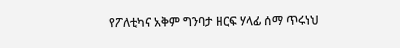የፖለቲካና አቅም ግንባታ ዘርፍ ሃላፊ ሰማ ጥሩነህ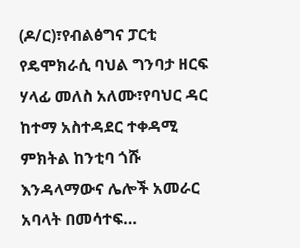(ዶ/ር)፣የብልፅግና ፓርቲ የዴሞክራሲ ባህል ግንባታ ዘርፍ ሃላፊ መለስ አለሙ፣የባህር ዳር ከተማ አስተዳደር ተቀዳሚ ምክትል ከንቲባ ጎሹ እንዳላማውና ሌሎች አመራር አባላት በመሳተፍ…